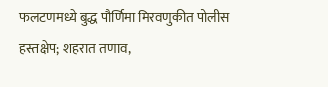फलटणमध्ये बुद्ध पौर्णिमा मिरवणुकीत पोलीस हस्तक्षेप; शहरात तणाव,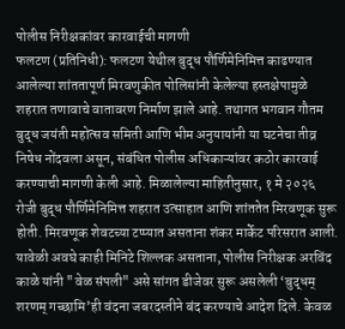पोलीस निरीक्षकांवर कारवाईची मागणी
फलटण (प्रतिनिधी): फलटण येथील बुद्ध पौर्णिमेनिमित्त काढण्यात आलेल्या शांततापूर्ण मिरवणुकीत पोलिसांनी केलेल्या हस्तक्षेपामुळे शहरात तणावाचे वातावरण निर्माण झाले आहे. तथागत भगवान गौतम बुद्ध जयंती महोत्सव समिती आणि भीम अनुयायांनी या घटनेचा तीव्र निषेध नोंदवला असून, संबंधित पोलीस अधिकाऱ्यांवर कठोर कारवाई करण्याची मागणी केली आहे. मिळालेल्या माहितीनुसार, १ मे २०२६ रोजी बुद्ध पौर्णिमेनिमित्त शहरात उत्साहात आणि शांततेत मिरवणूक सुरू होती. मिरवणूक शेवटच्या टप्प्यात असताना शंकर मार्केट परिसरात आली. यावेळी अवघे काही मिनिटे शिल्लक असताना, पोलीस निरीक्षक अरविंद काळे यांनी "वेळ संपली" असे सांगत डीजेवर सुरू असलेली ‘बुद्धम् शरणम् गच्छामि’ही वंदना जबरदस्तीने बंद करण्याचे आदेश दिले. केवळ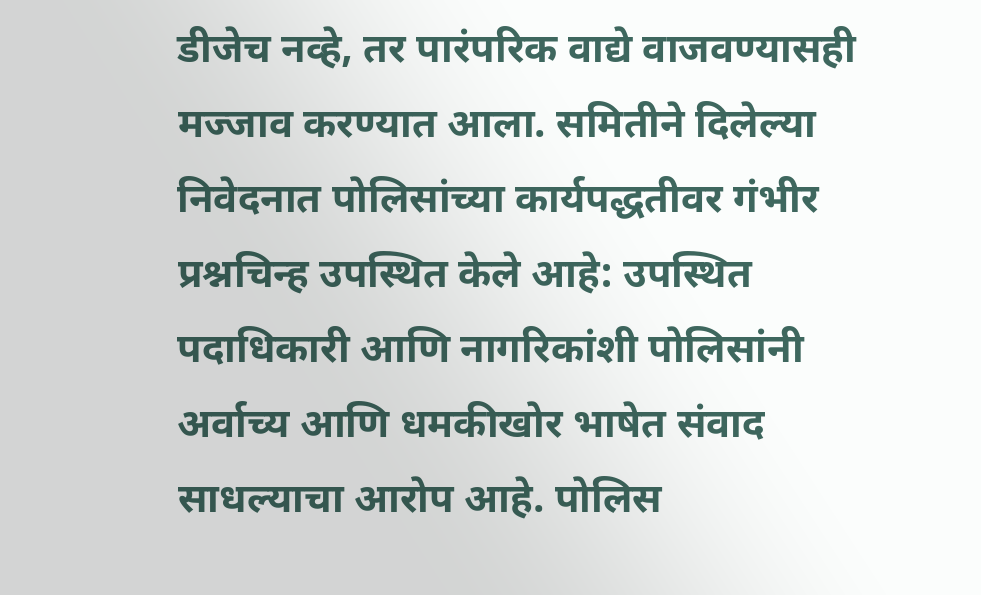डीजेच नव्हे, तर पारंपरिक वाद्ये वाजवण्यासही मज्जाव करण्यात आला. समितीने दिलेल्या निवेदनात पोलिसांच्या कार्यपद्धतीवर गंभीर प्रश्नचिन्ह उपस्थित केले आहे: उपस्थित पदाधिकारी आणि नागरिकांशी पोलिसांनी अर्वाच्य आणि धमकीखोर भाषेत संवाद साधल्याचा आरोप आहे. पोलिस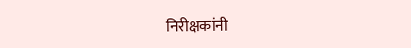निरीक्षकांनी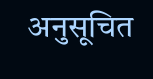अनुसूचित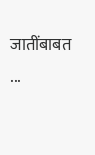जातींबाबत ...